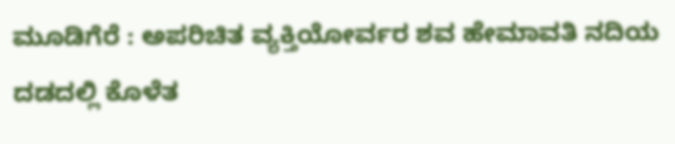ಮೂಡಿಗೆರೆ : ಅಪರಿಚಿತ ವ್ಯಕ್ತಿಯೋರ್ವರ ಶವ ಹೇಮಾವತಿ ನದಿಯ ದಡದಲ್ಲಿ ಕೊಳೆತ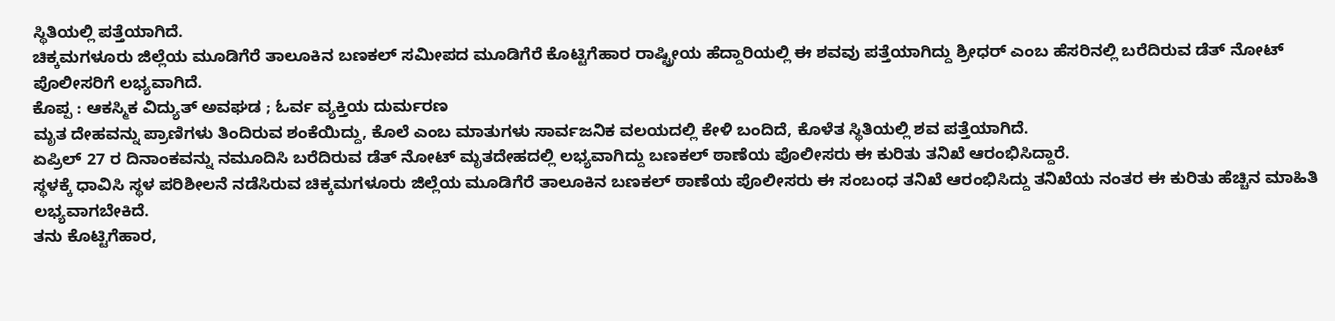ಸ್ಥಿತಿಯಲ್ಲಿ ಪತ್ತೆಯಾಗಿದೆ.
ಚಿಕ್ಕಮಗಳೂರು ಜಿಲ್ಲೆಯ ಮೂಡಿಗೆರೆ ತಾಲೂಕಿನ ಬಣಕಲ್ ಸಮೀಪದ ಮೂಡಿಗೆರೆ ಕೊಟ್ಟಿಗೆಹಾರ ರಾಷ್ಟ್ರೀಯ ಹೆದ್ದಾರಿಯಲ್ಲಿ ಈ ಶವವು ಪತ್ತೆಯಾಗಿದ್ದು ಶ್ರೀಧರ್ ಎಂಬ ಹೆಸರಿನಲ್ಲಿ ಬರೆದಿರುವ ಡೆತ್ ನೋಟ್ ಪೊಲೀಸರಿಗೆ ಲಭ್ಯವಾಗಿದೆ.
ಕೊಪ್ಪ : ಆಕಸ್ಮಿಕ ವಿದ್ಯುತ್ ಅವಘಡ ; ಓರ್ವ ವ್ಯಕ್ತಿಯ ದುರ್ಮರಣ
ಮೃತ ದೇಹವನ್ನು ಪ್ರಾಣಿಗಳು ತಿಂದಿರುವ ಶಂಕೆಯಿದ್ದು, ಕೊಲೆ ಎಂಬ ಮಾತುಗಳು ಸಾರ್ವಜನಿಕ ವಲಯದಲ್ಲಿ ಕೇಳಿ ಬಂದಿದೆ, ಕೊಳೆತ ಸ್ಥಿತಿಯಲ್ಲಿ ಶವ ಪತ್ತೆಯಾಗಿದೆ.
ಏಪ್ರಿಲ್ 27 ರ ದಿನಾಂಕವನ್ನು ನಮೂದಿಸಿ ಬರೆದಿರುವ ಡೆತ್ ನೋಟ್ ಮೃತದೇಹದಲ್ಲಿ ಲಭ್ಯವಾಗಿದ್ದು ಬಣಕಲ್ ಠಾಣೆಯ ಪೊಲೀಸರು ಈ ಕುರಿತು ತನಿಖೆ ಆರಂಭಿಸಿದ್ದಾರೆ.
ಸ್ಥಳಕ್ಕೆ ಧಾವಿಸಿ ಸ್ಥಳ ಪರಿಶೀಲನೆ ನಡೆಸಿರುವ ಚಿಕ್ಕಮಗಳೂರು ಜಿಲ್ಲೆಯ ಮೂಡಿಗೆರೆ ತಾಲೂಕಿನ ಬಣಕಲ್ ಠಾಣೆಯ ಪೊಲೀಸರು ಈ ಸಂಬಂಧ ತನಿಖೆ ಆರಂಭಿಸಿದ್ದು ತನಿಖೆಯ ನಂತರ ಈ ಕುರಿತು ಹೆಚ್ಚಿನ ಮಾಹಿತಿ ಲಭ್ಯವಾಗಬೇಕಿದೆ.
ತನು ಕೊಟ್ಟಿಗೆಹಾರ,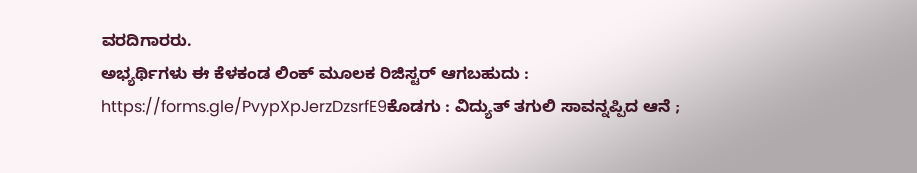ವರದಿಗಾರರು.
ಅಭ್ಯರ್ಥಿಗಳು ಈ ಕೆಳಕಂಡ ಲಿಂಕ್ ಮೂಲಕ ರಿಜಿಸ್ಟರ್ ಆಗಬಹುದು : https://forms.gle/PvypXpJerzDzsrfE9ಕೊಡಗು : ವಿದ್ಯುತ್ ತಗುಲಿ ಸಾವನ್ನಪ್ಪಿದ ಆನೆ ;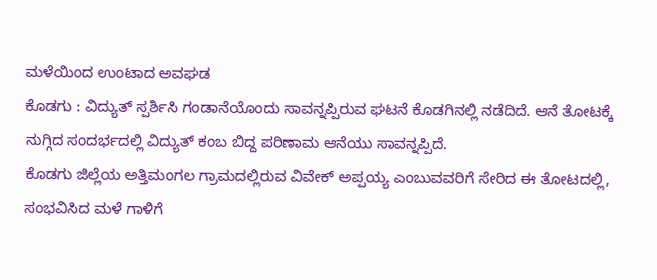ಮಳೆಯಿಂದ ಉಂಟಾದ ಅವಘಡ
ಕೊಡಗು : ವಿದ್ಯುತ್ ಸ್ಪರ್ಶಿಸಿ ಗಂಡಾನೆಯೊಂದು ಸಾವನ್ನಪ್ಪಿರುವ ಘಟನೆ ಕೊಡಗಿನಲ್ಲಿ ನಡೆದಿದೆ. ಆನೆ ತೋಟಕ್ಕೆ ನುಗ್ಗಿದ ಸಂದರ್ಭದಲ್ಲಿ ವಿದ್ಯುತ್ ಕಂಬ ಬಿದ್ದ ಪರಿಣಾಮ ಆನೆಯು ಸಾವನ್ನಪ್ಪಿದೆ.
ಕೊಡಗು ಜಿಲ್ಲೆಯ ಅತ್ತಿಮಂಗಲ ಗ್ರಾಮದಲ್ಲಿರುವ ವಿವೇಕ್ ಅಪ್ಪಯ್ಯ ಎಂಬುವವರಿಗೆ ಸೇರಿದ ಈ ತೋಟದಲ್ಲಿ, ಸಂಭವಿಸಿದ ಮಳೆ ಗಾಳಿಗೆ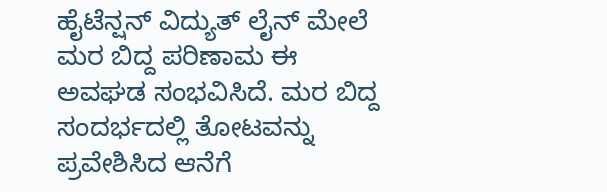ಹೈಟೆನ್ಷನ್ ವಿದ್ಯುತ್ ಲೈನ್ ಮೇಲೆ ಮರ ಬಿದ್ದ ಪರಿಣಾಮ ಈ ಅವಘಡ ಸಂಭವಿಸಿದೆ. ಮರ ಬಿದ್ದ ಸಂದರ್ಭದಲ್ಲಿ ತೋಟವನ್ನು ಪ್ರವೇಶಿಸಿದ ಆನೆಗೆ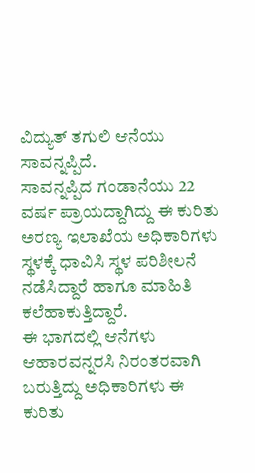ವಿದ್ಯುತ್ ತಗುಲಿ ಆನೆಯು ಸಾವನ್ನಪ್ಪಿದೆ.
ಸಾವನ್ನಪ್ಪಿದ ಗಂಡಾನೆಯು 22 ವರ್ಷ ಪ್ರಾಯದ್ದಾಗಿದ್ದು ಈ ಕುರಿತು ಅರಣ್ಯ ಇಲಾಖೆಯ ಅಧಿಕಾರಿಗಳು ಸ್ಥಳಕ್ಕೆ ಧಾವಿಸಿ ಸ್ಥಳ ಪರಿಶೀಲನೆ ನಡೆಸಿದ್ದಾರೆ ಹಾಗೂ ಮಾಹಿತಿ ಕಲೆಹಾಕುತ್ತಿದ್ದಾರೆ.
ಈ ಭಾಗದಲ್ಲಿ ಆನೆಗಳು ಆಹಾರವನ್ನರಸಿ ನಿರಂತರವಾಗಿ ಬರುತ್ತಿದ್ದು ಅಧಿಕಾರಿಗಳು ಈ ಕುರಿತು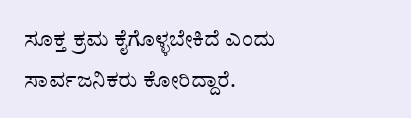ಸೂಕ್ತ ಕ್ರಮ ಕೈಗೊಳ್ಳಬೇಕಿದೆ ಎಂದು ಸಾರ್ವಜನಿಕರು ಕೋರಿದ್ದಾರೆ.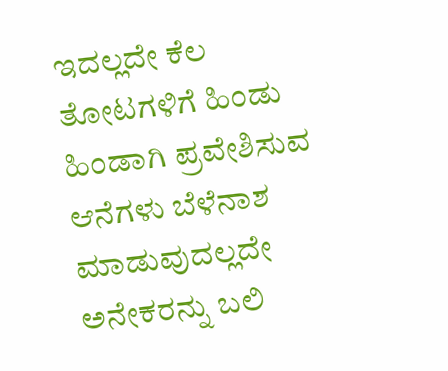ಇದಲ್ಲದೇ ಕೆಲ ತೋಟಗಳಿಗೆ ಹಿಂಡು ಹಿಂಡಾಗಿ ಪ್ರವೇಶಿಸುವ ಆನೆಗಳು ಬೆಳೆನಾಶ ಮಾಡುವುದಲ್ಲದೇ ಅನೇಕರನ್ನು ಬಲಿ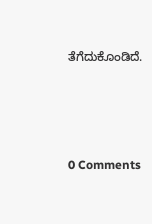ತೆಗೆದುಕೊಂಡಿದೆ.





0 Comments